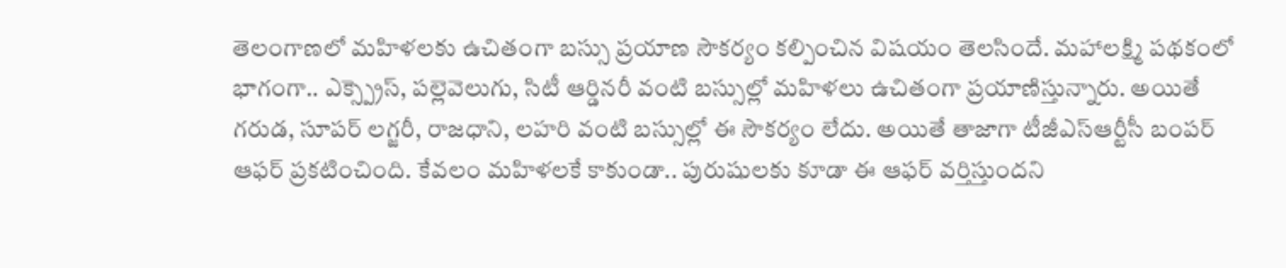తెలంగాణలో మహిళలకు ఉచితంగా బస్సు ప్రయాణ సౌకర్యం కల్పించిన విషయం తెలసిందే. మహాలక్ష్మి పథకంలో భాగంగా.. ఎక్స్ప్రెస్, పల్లెవెలుగు, సిటీ ఆర్డినరీ వంటి బస్సుల్లో మహిళలు ఉచితంగా ప్రయాణిస్తున్నారు. అయితే గరుడ, సూపర్ లగ్జరీ, రాజధాని, లహరి వంటి బస్సుల్లో ఈ సౌకర్యం లేదు. అయితే తాజాగా టీజీఎస్ఆర్టీసీ బంపర్ ఆఫర్ ప్రకటించింది. కేవలం మహిళలకే కాకుండా.. పురుషులకు కూడా ఈ ఆఫర్ వర్తిస్తుందని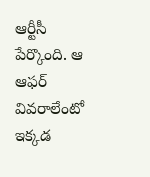ఆర్టీసీ పేర్కొంది. ఆ ఆఫర్ వివరాలేంటో ఇక్కడ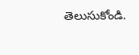తెలుసుకోండి.